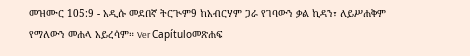መዝሙር 105:9 - አዲሱ መደበኛ ትርጒም9 ከአብርሃም ጋራ የገባውን ቃል ኪዳን፣ ለይሥሐቅም የማለውን መሐላ አይረሳም። Ver Capítuloመጽሐፍ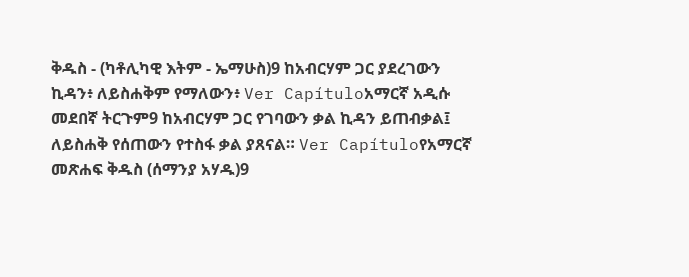ቅዱስ - (ካቶሊካዊ እትም - ኤማሁስ)9 ከአብርሃም ጋር ያደረገውን ኪዳን፥ ለይስሐቅም የማለውን፥ Ver Capítuloአማርኛ አዲሱ መደበኛ ትርጉም9 ከአብርሃም ጋር የገባውን ቃል ኪዳን ይጠብቃል፤ ለይስሐቅ የሰጠውን የተስፋ ቃል ያጸናል። Ver Capítuloየአማርኛ መጽሐፍ ቅዱስ (ሰማንያ አሃዱ)9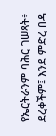የኤርትራንም ባሕር ገሠጻት፥ ደረቀችም፤ እንደ ምድረ በዳ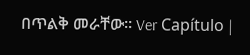በጥልቅ መራቸው። Ver Capítulo |